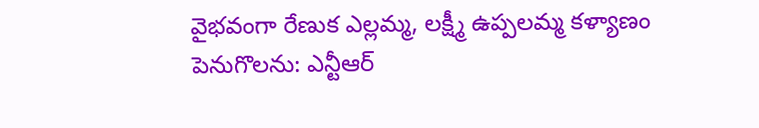వైభవంగా రేణుక ఎల్లమ్మ, లక్ష్మీ ఉప్పలమ్మ కళ్యాణం
పెనుగొలను: ఎన్టీఆర్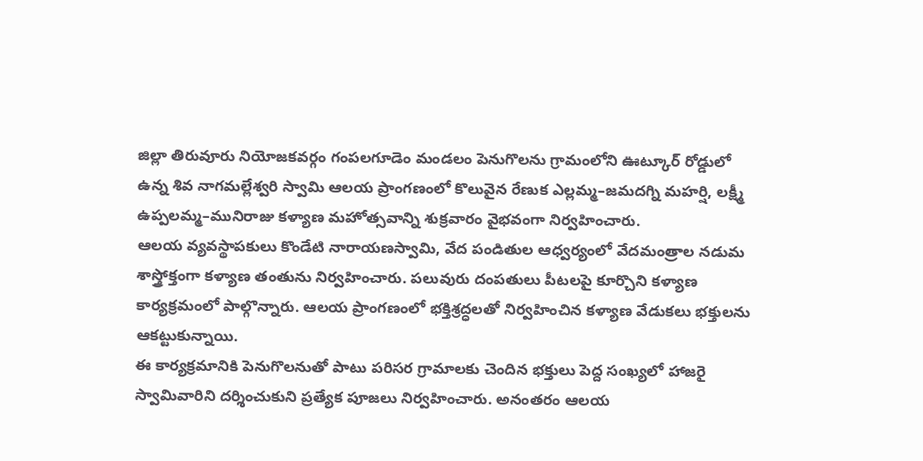జిల్లా తిరువూరు నియోజకవర్గం గంపలగూడెం మండలం పెనుగొలను గ్రామంలోని ఊట్కూర్ రోడ్డులో ఉన్న శివ నాగమల్లేశ్వరి స్వామి ఆలయ ప్రాంగణంలో కొలువైన రేణుక ఎల్లమ్మ–జమదగ్ని మహర్షి, లక్ష్మీ ఉప్పలమ్మ–మునిరాజు కళ్యాణ మహోత్సవాన్ని శుక్రవారం వైభవంగా నిర్వహించారు.
ఆలయ వ్యవస్థాపకులు కొండేటి నారాయణస్వామి, వేద పండితుల ఆధ్వర్యంలో వేదమంత్రాల నడుమ శాస్త్రోక్తంగా కళ్యాణ తంతును నిర్వహించారు. పలువురు దంపతులు పీటలపై కూర్చొని కళ్యాణ కార్యక్రమంలో పాల్గొన్నారు. ఆలయ ప్రాంగణంలో భక్తిశ్రద్ధలతో నిర్వహించిన కళ్యాణ వేడుకలు భక్తులను ఆకట్టుకున్నాయి.
ఈ కార్యక్రమానికి పెనుగొలనుతో పాటు పరిసర గ్రామాలకు చెందిన భక్తులు పెద్ద సంఖ్యలో హాజరై స్వామివారిని దర్శించుకుని ప్రత్యేక పూజలు నిర్వహించారు. అనంతరం ఆలయ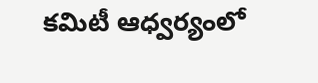కమిటీ ఆధ్వర్యంలో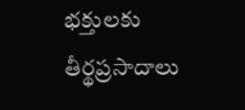భక్తులకు తీర్థప్రసాదాలు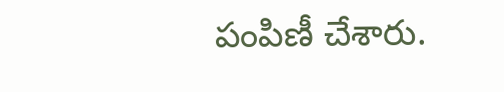పంపిణీ చేశారు.